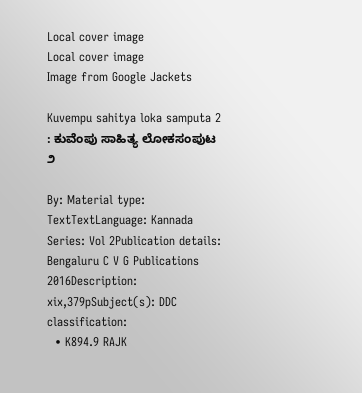Local cover image
Local cover image
Image from Google Jackets

Kuvempu sahitya loka samputa 2 : ಕುವೆಂಪು ಸಾಹಿತ್ಯ ಲೋಕಸಂಪುಟ ೨

By: Material type: TextTextLanguage: Kannada Series: Vol 2Publication details: Bengaluru C V G Publications 2016Description: xix,379pSubject(s): DDC classification:
  • K894.9 RAJK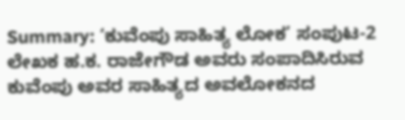Summary: ‘ಕುವೆಂಪು ಸಾಹಿತ್ಯ ಲೋಕ’ ಸಂಪುಟ-2 ಲೇಖಕ ಹ.ಕ. ರಾಜೇಗೌಡ ಅವರು ಸಂಪಾದಿಸಿರುವ ಕುವೆಂಪು ಅವರ ಸಾಹಿತ್ಯದ ಅವಲೋಕನದ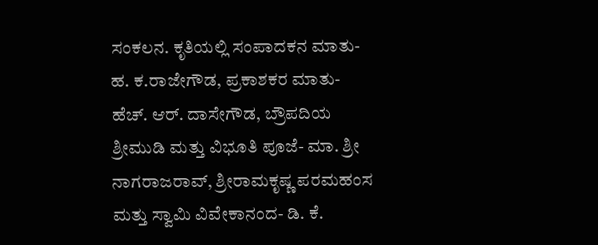ಸಂಕಲನ. ಕೃತಿಯಲ್ಲಿ ಸಂಪಾದಕನ ಮಾತು-ಹ. ಕ.ರಾಜೇಗೌಡ, ಪ್ರಕಾಶಕರ ಮಾತು- ಹೆಚ್. ಆರ್. ದಾಸೇಗೌಡ, ಬ್ರೌಪದಿಯ ಶ್ರೀಮುಡಿ ಮತ್ತು ವಿಭೂತಿ ಪೂಜೆ- ಮಾ. ಶ್ರೀ ನಾಗರಾಜರಾವ್, ಶ್ರೀರಾಮಕೃಷ್ಣ ಪರಮಹಂಸ ಮತ್ತು ಸ್ವಾಮಿ ವಿವೇಕಾನಂದ- ಡಿ. ಕೆ.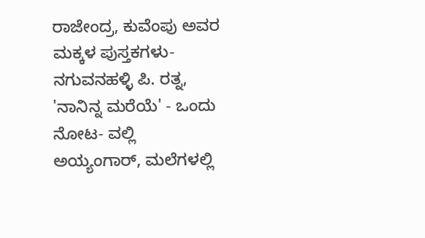ರಾಜೇಂದ್ರ, ಕುವೆಂಪು ಅವರ ಮಕ್ಕಳ ಪುಸ್ತಕಗಳು- ನಗುವನಹಳ್ಳಿ ಪಿ. ರತ್ನ, 'ನಾನಿನ್ನ ಮರೆಯೆ' - ಒಂದು ನೋಟ- ವಲ್ಲಿ ಅಯ್ಯಂಗಾರ್, ಮಲೆಗಳಲ್ಲಿ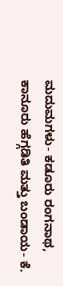ಮದುಮಗಳು- ಕಡೂರು ರಂಗನಾಥ, ಕಾನೂರು ಹೆಗ್ಗಡಿತಿ ಮತ್ತು ಬಂಡಾಯ- ಕೆ.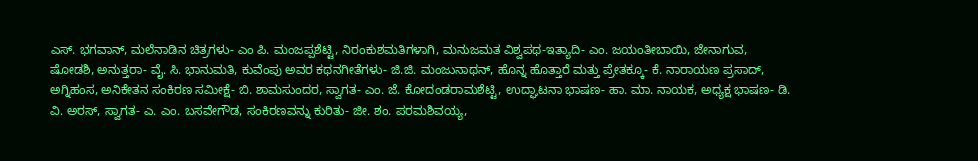ಎಸ್. ಭಗವಾನ್, ಮಲೆನಾಡಿನ ಚಿತ್ರಗಳು- ಎಂ ಪಿ. ಮಂಜಪ್ಪಶೆಟ್ಟಿ, ನಿರಂಕುಶಮತಿಗಳಾಗಿ, ಮನುಜಮತ ವಿಶ್ವಪಥ-ಇತ್ಯಾದಿ- ಎಂ. ಜಯಂತೀಬಾಯಿ, ಜೇನಾಗುವ, ಷೋಡಶಿ, ಅನುತ್ತರಾ- ವೈ. ಸಿ. ಭಾನುಮತಿ, ಕುವೆಂಪು ಅವರ ಕಥನಗೀತೆಗಳು- ಜಿ.ಜಿ. ಮಂಜುನಾಥನ್, ಹೊನ್ನ ಹೊತ್ತಾರೆ ಮತ್ತು ಪ್ರೇತಕ್ಕೂ- ಕೆ. ನಾರಾಯಣ ಪ್ರಸಾದ್, ಅಗ್ನಿಹಂಸ, ಅನಿಕೇತನ ಸಂಕಿರಣ ಸಮೀಕ್ಷೆ- ಬಿ. ಶಾಮಸುಂದರ, ಸ್ವಾಗತ- ಎಂ. ಜೆ. ಕೋದಂಡರಾಮಶೆಟ್ಟಿ, ಉದ್ಘಾಟನಾ ಭಾಷಣ- ಹಾ. ಮಾ. ನಾಯಕ, ಅಧ್ಯಕ್ಷ ಭಾಷಣ- ಡಿ. ವಿ. ಅರಸ್, ಸ್ವಾಗತ- ಎ. ಎಂ. ಬಸವೇಗೌಡ, ಸಂಕಿರಣವನ್ನು ಕುರಿತು- ಜೀ. ಶಂ. ಪರಮಶಿವಯ್ಯ,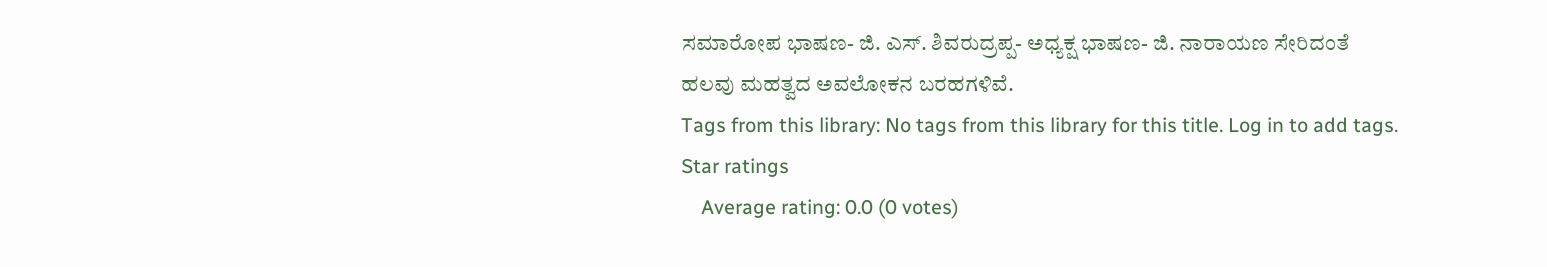ಸಮಾರೋಪ ಭಾಷಣ- ಜಿ. ಎಸ್. ಶಿವರುದ್ರಪ್ಪ- ಅಧ್ಯಕ್ಷ ಭಾಷಣ- ಜಿ. ನಾರಾಯಣ ಸೇರಿದಂತೆ ಹಲವು ಮಹತ್ವದ ಅವಲೋಕನ ಬರಹಗಳಿವೆ.
Tags from this library: No tags from this library for this title. Log in to add tags.
Star ratings
    Average rating: 0.0 (0 votes)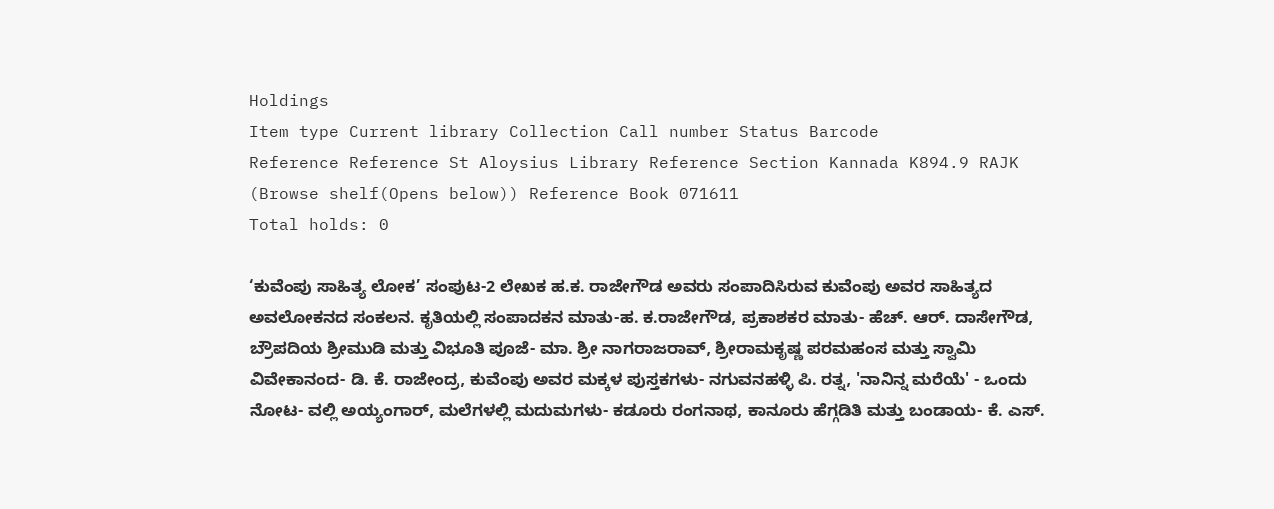Holdings
Item type Current library Collection Call number Status Barcode
Reference Reference St Aloysius Library Reference Section Kannada K894.9 RAJK (Browse shelf(Opens below)) Reference Book 071611
Total holds: 0

‘ಕುವೆಂಪು ಸಾಹಿತ್ಯ ಲೋಕ’ ಸಂಪುಟ-2 ಲೇಖಕ ಹ.ಕ. ರಾಜೇಗೌಡ ಅವರು ಸಂಪಾದಿಸಿರುವ ಕುವೆಂಪು ಅವರ ಸಾಹಿತ್ಯದ ಅವಲೋಕನದ ಸಂಕಲನ. ಕೃತಿಯಲ್ಲಿ ಸಂಪಾದಕನ ಮಾತು-ಹ. ಕ.ರಾಜೇಗೌಡ, ಪ್ರಕಾಶಕರ ಮಾತು- ಹೆಚ್. ಆರ್. ದಾಸೇಗೌಡ, ಬ್ರೌಪದಿಯ ಶ್ರೀಮುಡಿ ಮತ್ತು ವಿಭೂತಿ ಪೂಜೆ- ಮಾ. ಶ್ರೀ ನಾಗರಾಜರಾವ್, ಶ್ರೀರಾಮಕೃಷ್ಣ ಪರಮಹಂಸ ಮತ್ತು ಸ್ವಾಮಿ ವಿವೇಕಾನಂದ- ಡಿ. ಕೆ. ರಾಜೇಂದ್ರ, ಕುವೆಂಪು ಅವರ ಮಕ್ಕಳ ಪುಸ್ತಕಗಳು- ನಗುವನಹಳ್ಳಿ ಪಿ. ರತ್ನ, 'ನಾನಿನ್ನ ಮರೆಯೆ' - ಒಂದು ನೋಟ- ವಲ್ಲಿ ಅಯ್ಯಂಗಾರ್, ಮಲೆಗಳಲ್ಲಿ ಮದುಮಗಳು- ಕಡೂರು ರಂಗನಾಥ, ಕಾನೂರು ಹೆಗ್ಗಡಿತಿ ಮತ್ತು ಬಂಡಾಯ- ಕೆ. ಎಸ್.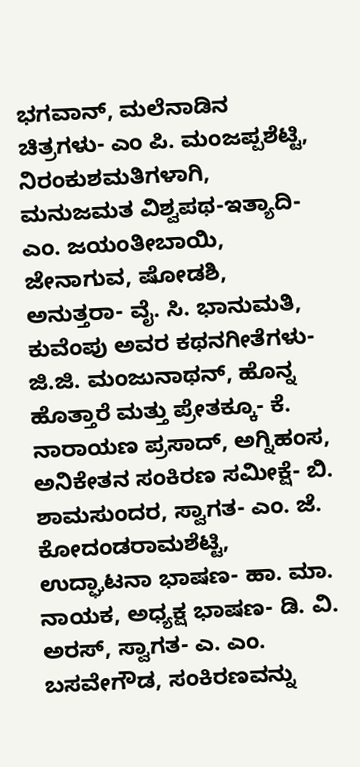ಭಗವಾನ್, ಮಲೆನಾಡಿನ ಚಿತ್ರಗಳು- ಎಂ ಪಿ. ಮಂಜಪ್ಪಶೆಟ್ಟಿ, ನಿರಂಕುಶಮತಿಗಳಾಗಿ, ಮನುಜಮತ ವಿಶ್ವಪಥ-ಇತ್ಯಾದಿ- ಎಂ. ಜಯಂತೀಬಾಯಿ, ಜೇನಾಗುವ, ಷೋಡಶಿ, ಅನುತ್ತರಾ- ವೈ. ಸಿ. ಭಾನುಮತಿ, ಕುವೆಂಪು ಅವರ ಕಥನಗೀತೆಗಳು- ಜಿ.ಜಿ. ಮಂಜುನಾಥನ್, ಹೊನ್ನ ಹೊತ್ತಾರೆ ಮತ್ತು ಪ್ರೇತಕ್ಕೂ- ಕೆ. ನಾರಾಯಣ ಪ್ರಸಾದ್, ಅಗ್ನಿಹಂಸ, ಅನಿಕೇತನ ಸಂಕಿರಣ ಸಮೀಕ್ಷೆ- ಬಿ. ಶಾಮಸುಂದರ, ಸ್ವಾಗತ- ಎಂ. ಜೆ. ಕೋದಂಡರಾಮಶೆಟ್ಟಿ, ಉದ್ಘಾಟನಾ ಭಾಷಣ- ಹಾ. ಮಾ. ನಾಯಕ, ಅಧ್ಯಕ್ಷ ಭಾಷಣ- ಡಿ. ವಿ. ಅರಸ್, ಸ್ವಾಗತ- ಎ. ಎಂ. ಬಸವೇಗೌಡ, ಸಂಕಿರಣವನ್ನು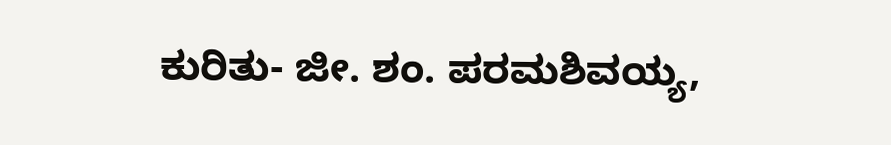ಕುರಿತು- ಜೀ. ಶಂ. ಪರಮಶಿವಯ್ಯ,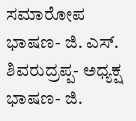ಸಮಾರೋಪ ಭಾಷಣ- ಜಿ. ಎಸ್. ಶಿವರುದ್ರಪ್ಪ- ಅಧ್ಯಕ್ಷ ಭಾಷಣ- ಜಿ.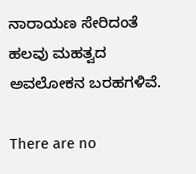ನಾರಾಯಣ ಸೇರಿದಂತೆ ಹಲವು ಮಹತ್ವದ ಅವಲೋಕನ ಬರಹಗಳಿವೆ.

There are no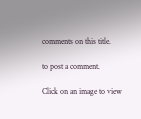comments on this title.

to post a comment.

Click on an image to view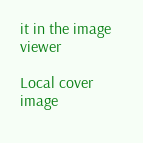it in the image viewer

Local cover image